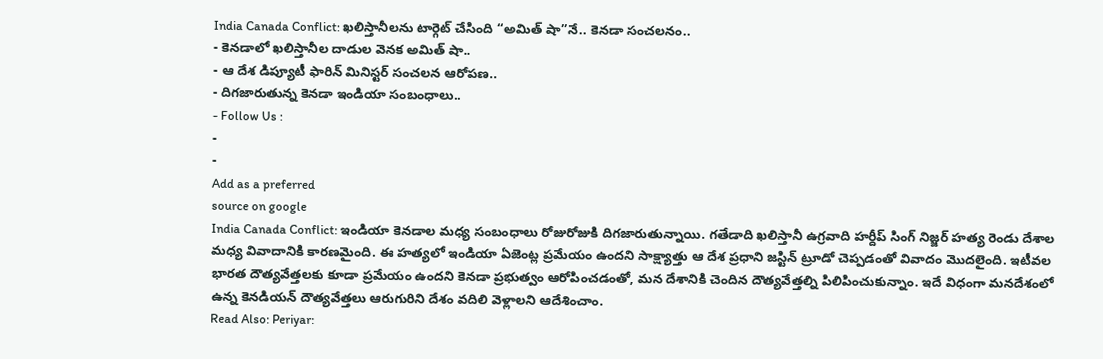India Canada Conflict: ఖలిస్తానీలను టార్గెట్ చేసింది ‘‘అమిత్ షా’’నే.. కెనడా సంచలనం..
- కెనడాలో ఖలిస్తానీల దాడుల వెనక అమిత్ షా..
- ఆ దేశ డిప్యూటీ ఫారిన్ మినిస్టర్ సంచలన ఆరోపణ..
- దిగజారుతున్న కెనడా ఇండియా సంబంధాలు..
- Follow Us :
-
-
Add as a preferred
source on google
India Canada Conflict: ఇండియా కెనడాల మధ్య సంబంధాలు రోజురోజుకి దిగజారుతున్నాయి. గతేడాది ఖలిస్తానీ ఉగ్రవాది హర్దీప్ సింగ్ నిజ్జర్ హత్య రెండు దేశాల మధ్య వివాదానికి కారణమైంది. ఈ హత్యలో ఇండియా ఏజెంట్ల ప్రమేయం ఉందని సాక్ష్యాత్తు ఆ దేశ ప్రధాని జస్టిన్ ట్రూడో చెప్పడంతో వివాదం మొదలైంది. ఇటీవల భారత దౌత్యవేత్తలకు కూడా ప్రమేయం ఉందని కెనడా ప్రభుత్వం ఆరోపించడంతో, మన దేశానికి చెందిన దౌత్యవేత్తల్ని పిలిపించుకున్నాం. ఇదే విధంగా మనదేశంలో ఉన్న కెనడియన్ దౌత్యవేత్తలు ఆరుగురిని దేశం వదిలి వెళ్లాలని ఆదేశించాం.
Read Also: Periyar: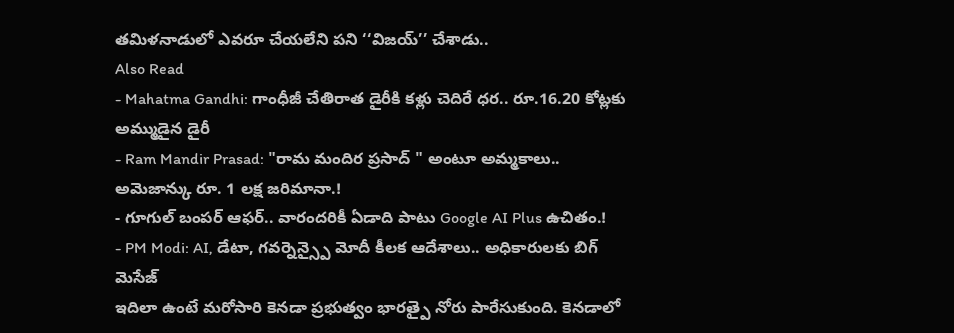తమిళనాడులో ఎవరూ చేయలేని పని ‘‘విజయ్’’ చేశాడు..
Also Read
- Mahatma Gandhi: గాంధీజీ చేతిరాత డైరీకి కళ్లు చెదిరే ధర.. రూ.16.20 కోట్లకు అమ్ముడైన డైరీ
- Ram Mandir Prasad: "రామ మందిర ప్రసాద్ " అంటూ అమ్మకాలు.. అమెజాన్కు రూ. 1 లక్ష జరిమానా.!
- గూగుల్ బంపర్ ఆఫర్.. వారందరికీ ఏడాది పాటు Google AI Plus ఉచితం.!
- PM Modi: AI, డేటా, గవర్నెన్స్పై మోదీ కీలక ఆదేశాలు.. అధికారులకు బిగ్ మెసేజ్
ఇదిలా ఉంటే మరోసారి కెనడా ప్రభుత్వం భారత్పై నోరు పారేసుకుంది. కెనడాలో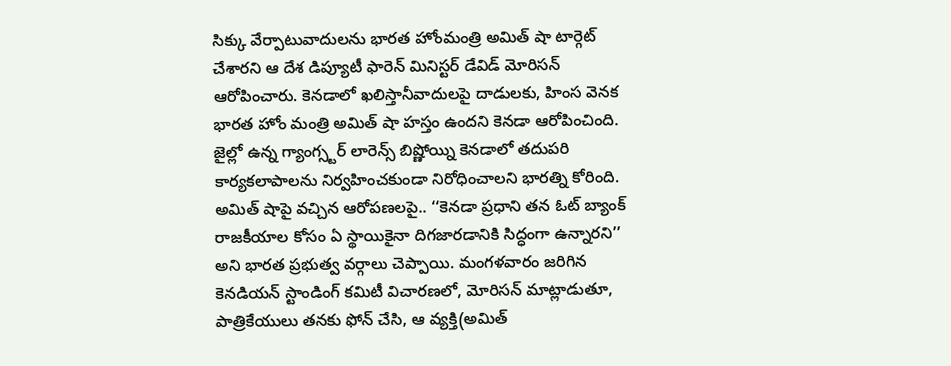సిక్కు వేర్పాటువాదులను భారత హోంమంత్రి అమిత్ షా టార్గెట్ చేశారని ఆ దేశ డిప్యూటీ ఫారెన్ మినిస్టర్ డేవిడ్ మోరిసన్ ఆరోపించారు. కెనడాలో ఖలిస్తానీవాదులపై దాడులకు, హింస వెనక భారత హోం మంత్రి అమిత్ షా హస్తం ఉందని కెనడా ఆరోపించింది. జైల్లో ఉన్న గ్యాంగ్స్టర్ లారెన్స్ బిష్ణోయ్ని కెనడాలో తదుపరి కార్యకలాపాలను నిర్వహించకుండా నిరోధించాలని భారత్ని కోరింది.
అమిత్ షాపై వచ్చిన ఆరోపణలపై.. ‘‘కెనడా ప్రధాని తన ఓట్ బ్యాంక్ రాజకీయాల కోసం ఏ స్థాయికైనా దిగజారడానికి సిద్ధంగా ఉన్నారని’’ అని భారత ప్రభుత్వ వర్గాలు చెప్పాయి. మంగళవారం జరిగిన కెనడియన్ స్టాండింగ్ కమిటీ విచారణలో, మోరిసన్ మాట్లాడుతూ, పాత్రికేయులు తనకు ఫోన్ చేసి, ఆ వ్యక్తి(అమిత్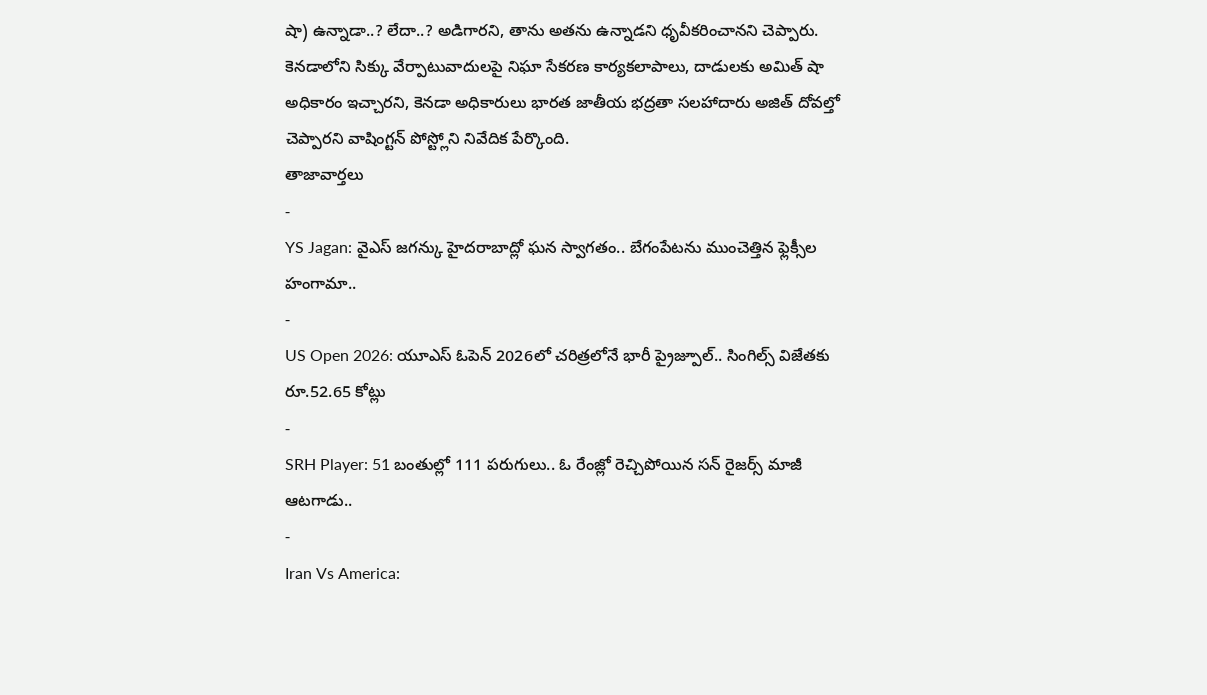షా) ఉన్నాడా..? లేదా..? అడిగారని, తాను అతను ఉన్నాడని ధృవీకరించానని చెప్పారు. కెనడాలోని సిక్కు వేర్పాటువాదులపై నిఘా సేకరణ కార్యకలాపాలు, దాడులకు అమిత్ షా అధికారం ఇచ్చారని, కెనడా అధికారులు భారత జాతీయ భద్రతా సలహాదారు అజిత్ దోవల్తో చెప్పారని వాషింగ్టన్ పోస్ట్లోని నివేదిక పేర్కొంది.
తాజావార్తలు
-
YS Jagan: వైఎస్ జగన్కు హైదరాబాద్లో ఘన స్వాగతం.. బేగంపేటను ముంచెత్తిన ఫ్లెక్సీల హంగామా..
-
US Open 2026: యూఎస్ ఓపెన్ 2026లో చరిత్రలోనే భారీ ప్రైజ్పూల్.. సింగిల్స్ విజేతకు రూ.52.65 కోట్లు
-
SRH Player: 51 బంతుల్లో 111 పరుగులు.. ఓ రేంజ్లో రెచ్చిపోయిన సన్ రైజర్స్ మాజీ ఆటగాడు..
-
Iran Vs America: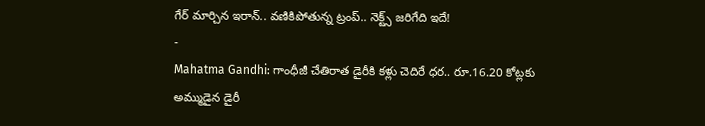గేర్ మార్చిన ఇరాన్.. వణికిపోతున్న ట్రంప్.. నెక్ట్స్ జరిగేది ఇదే!
-
Mahatma Gandhi: గాంధీజీ చేతిరాత డైరీకి కళ్లు చెదిరే ధర.. రూ.16.20 కోట్లకు అమ్ముడైన డైరీ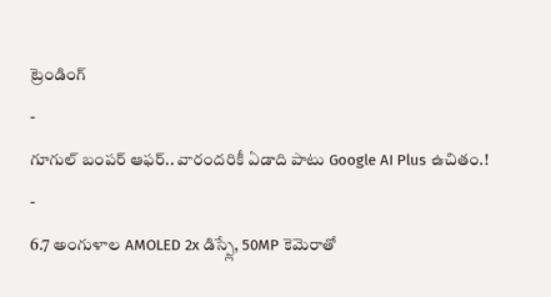ట్రెండింగ్
-
గూగుల్ బంపర్ ఆఫర్.. వారందరికీ ఏడాది పాటు Google AI Plus ఉచితం.!
-
6.7 అంగుళాల AMOLED 2x డిస్ప్లే, 50MP కెమెరాతో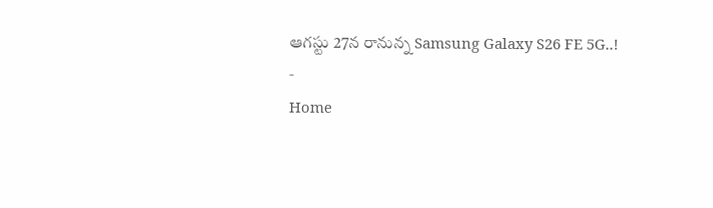ఆగస్టు 27న రానున్న Samsung Galaxy S26 FE 5G..!
-
Home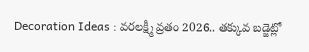Decoration Ideas : వరలక్ష్మీ వ్రతం 2026.. తక్కువ బడ్జెట్లో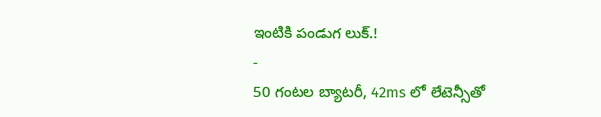ఇంటికి పండుగ లుక్.!
-
50 గంటల బ్యాటరీ, 42ms లో లేటెన్సీతో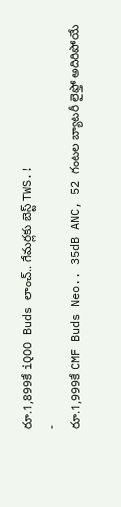రూ.1,899కే iQOO Buds లాంచ్.. గేమర్లకు బెస్ట్ TWS.!
-
రూ.1,999కే CMF Buds Neo.. 35dB ANC, 52 గంటల బ్యాటరీ లైఫ్తో అదిరిపోయే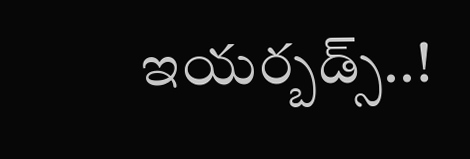ఇయర్బడ్స్..!